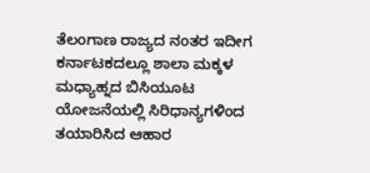ತೆಲಂಗಾಣ ರಾಜ್ಯದ ನಂತರ ಇದೀಗ ಕರ್ನಾಟಕದಲ್ಲೂ ಶಾಲಾ ಮಕ್ಕಳ ಮಧ್ಯಾಹ್ನದ ಬಿಸಿಯೂಟ ಯೋಜನೆಯಲ್ಲಿ ಸಿರಿಧಾನ್ಯಗಳಿಂದ ತಯಾರಿಸಿದ ಆಹಾರ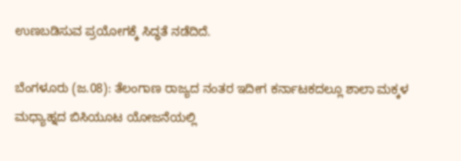ಉಣಬಡಿಸುವ ಪ್ರಯೋಗಕ್ಕೆ ಸಿದ್ಧತೆ ನಡೆದಿದೆ.

ಬೆಂಗಳೂರು (ಜ.08): ತೆಲಂಗಾಣ ರಾಜ್ಯದ ನಂತರ ಇದೀಗ ಕರ್ನಾಟಕದಲ್ಲೂ ಶಾಲಾ ಮಕ್ಕಳ ಮಧ್ಯಾಹ್ನದ ಬಿಸಿಯೂಟ ಯೋಜನೆಯಲ್ಲಿ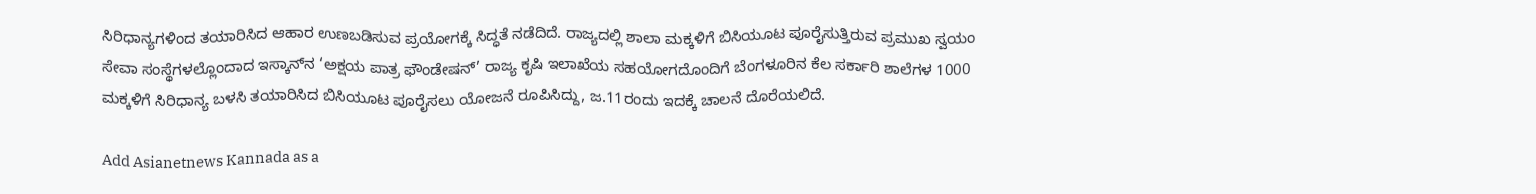ಸಿರಿಧಾನ್ಯಗಳಿಂದ ತಯಾರಿಸಿದ ಆಹಾರ ಉಣಬಡಿಸುವ ಪ್ರಯೋಗಕ್ಕೆ ಸಿದ್ಧತೆ ನಡೆದಿದೆ. ರಾಜ್ಯದಲ್ಲಿ ಶಾಲಾ ಮಕ್ಕಳಿಗೆ ಬಿಸಿಯೂಟ ಪೂರೈಸುತ್ತಿರುವ ಪ್ರಮುಖ ಸ್ವಯಂ ಸೇವಾ ಸಂಸ್ಥೆಗಳಲ್ಲೊಂದಾದ ಇಸ್ಕಾನ್‌ನ ‘ಅಕ್ಷಯ ಪಾತ್ರ ಫೌಂಡೇಷನ್’ ರಾಜ್ಯ ಕೃಷಿ ಇಲಾಖೆಯ ಸಹಯೋಗದೊಂದಿಗೆ ಬೆಂಗಳೂರಿನ ಕೆಲ ಸರ್ಕಾರಿ ಶಾಲೆಗಳ 1000 ಮಕ್ಕಳಿಗೆ ಸಿರಿಧಾನ್ಯ ಬಳಸಿ ತಯಾರಿಸಿದ ಬಿಸಿಯೂಟ ಪೂರೈಸಲು ಯೋಜನೆ ರೂಪಿಸಿದ್ದು, ಜ.11ರಂದು ಇದಕ್ಕೆ ಚಾಲನೆ ದೊರೆಯಲಿದೆ.

Add Asianetnews Kannada as a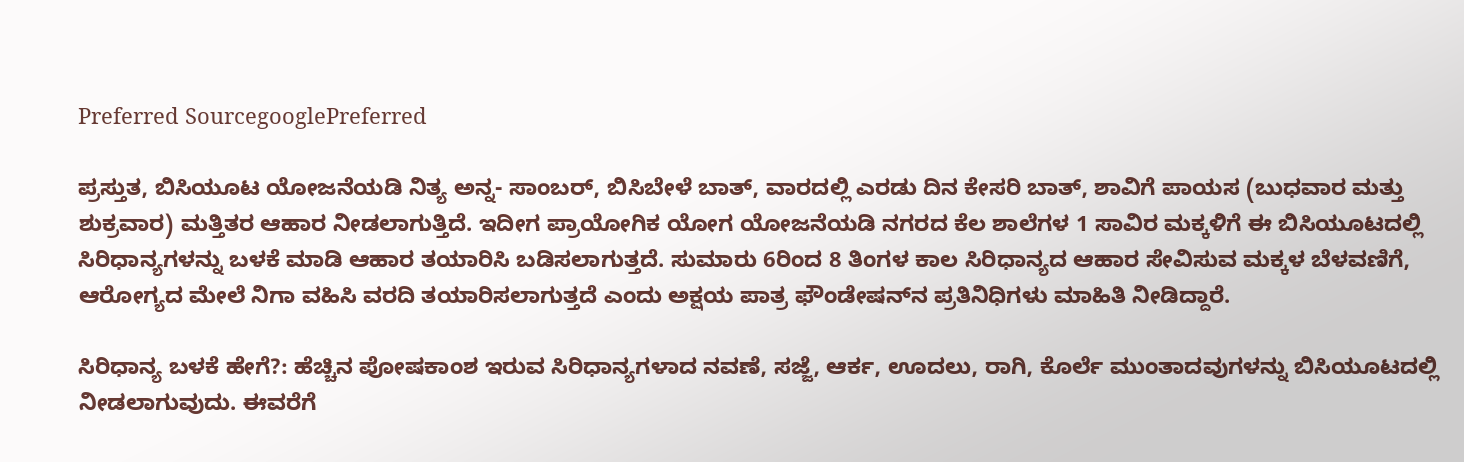Preferred SourcegooglePreferred

ಪ್ರಸ್ತುತ, ಬಿಸಿಯೂಟ ಯೋಜನೆಯಡಿ ನಿತ್ಯ ಅನ್ನ- ಸಾಂಬರ್, ಬಿಸಿಬೇಳೆ ಬಾತ್, ವಾರದಲ್ಲಿ ಎರಡು ದಿನ ಕೇಸರಿ ಬಾತ್, ಶಾವಿಗೆ ಪಾಯಸ (ಬುಧವಾರ ಮತ್ತು ಶುಕ್ರವಾರ) ಮತ್ತಿತರ ಆಹಾರ ನೀಡಲಾಗುತ್ತಿದೆ. ಇದೀಗ ಪ್ರಾಯೋಗಿಕ ಯೋಗ ಯೋಜನೆಯಡಿ ನಗರದ ಕೆಲ ಶಾಲೆಗಳ 1 ಸಾವಿರ ಮಕ್ಕಳಿಗೆ ಈ ಬಿಸಿಯೂಟದಲ್ಲಿ ಸಿರಿಧಾನ್ಯಗಳನ್ನು ಬಳಕೆ ಮಾಡಿ ಆಹಾರ ತಯಾರಿಸಿ ಬಡಿಸಲಾಗುತ್ತದೆ. ಸುಮಾರು 6ರಿಂದ 8 ತಿಂಗಳ ಕಾಲ ಸಿರಿಧಾನ್ಯದ ಆಹಾರ ಸೇವಿಸುವ ಮಕ್ಕಳ ಬೆಳವಣಿಗೆ, ಆರೋಗ್ಯದ ಮೇಲೆ ನಿಗಾ ವಹಿಸಿ ವರದಿ ತಯಾರಿಸಲಾಗುತ್ತದೆ ಎಂದು ಅಕ್ಷಯ ಪಾತ್ರ ಫೌಂಡೇಷನ್‌ನ ಪ್ರತಿನಿಧಿಗಳು ಮಾಹಿತಿ ನೀಡಿದ್ದಾರೆ.

ಸಿರಿಧಾನ್ಯ ಬಳಕೆ ಹೇಗೆ?: ಹೆಚ್ಚಿನ ಪೋಷಕಾಂಶ ಇರುವ ಸಿರಿಧಾನ್ಯಗಳಾದ ನವಣೆ, ಸಜ್ಜೆ, ಆರ್ಕ, ಊದಲು, ರಾಗಿ, ಕೊರ್ಲೆ ಮುಂತಾದವುಗಳನ್ನು ಬಿಸಿಯೂಟದಲ್ಲಿ ನೀಡಲಾಗುವುದು. ಈವರೆಗೆ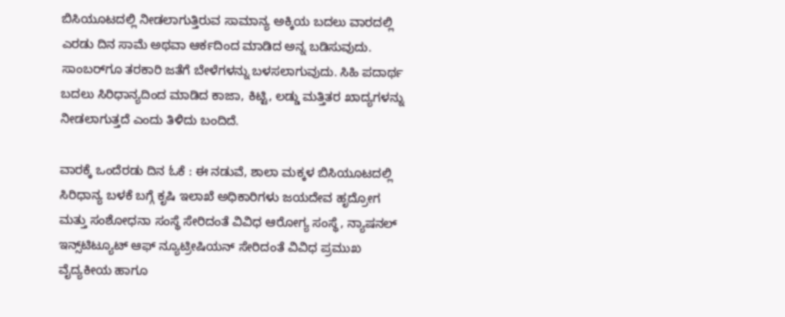ಬಿಸಿಯೂಟದಲ್ಲಿ ನೀಡಲಾಗುತ್ತಿರುವ ಸಾಮಾನ್ಯ ಅಕ್ಕಿಯ ಬದಲು ವಾರದಲ್ಲಿ ಎರಡು ದಿನ ಸಾಮೆ ಅಥವಾ ಆರ್ಕದಿಂದ ಮಾಡಿದ ಅನ್ನ ಬಡಿಸುವುದು. ಸಾಂಬರ್‌ಗೂ ತರಕಾರಿ ಜತೆಗೆ ಬೇಳೆಗಳನ್ನು ಬಳಸಲಾಗುವುದು. ಸಿಹಿ ಪದಾರ್ಥ ಬದಲು ಸಿರಿಧಾನ್ಯದಿಂದ ಮಾಡಿದ ಕಾಜಾ, ಕಿಟ್ಟಿ, ಲಡ್ಡು ಮತ್ತಿತರ ಖಾದ್ಯಗಳನ್ನು ನೀಡಲಾಗುತ್ತದೆ ಎಂದು ತಿಳಿದು ಬಂದಿದೆ.

ವಾರಕ್ಕೆ ಒಂದೆರಡು ದಿನ ಓಕೆ : ಈ ನಡುವೆ, ಶಾಲಾ ಮಕ್ಕಳ ಬಿಸಿಯೂಟದಲ್ಲಿ ಸಿರಿಧಾನ್ಯ ಬಳಕೆ ಬಗ್ಗೆ ಕೃಷಿ ಇಲಾಖೆ ಅಧಿಕಾರಿಗಳು ಜಯದೇವ ಹೃದ್ರೋಗ ಮತ್ತು ಸಂಶೋಧನಾ ಸಂಸ್ಥೆ ಸೇರಿದಂತೆ ವಿವಿಧ ಆರೋಗ್ಯ ಸಂಸ್ಥೆ, ನ್ಯಾಷನಲ್ ಇನ್ಸ್‌ಟಿಟ್ಯೂಟ್ ಆಫ್ ನ್ಯೂಟ್ರೀಷಿಯನ್ ಸೇರಿದಂತೆ ವಿವಿಧ ಪ್ರಮುಖ ವೈದ್ಯಕೀಯ ಹಾಗೂ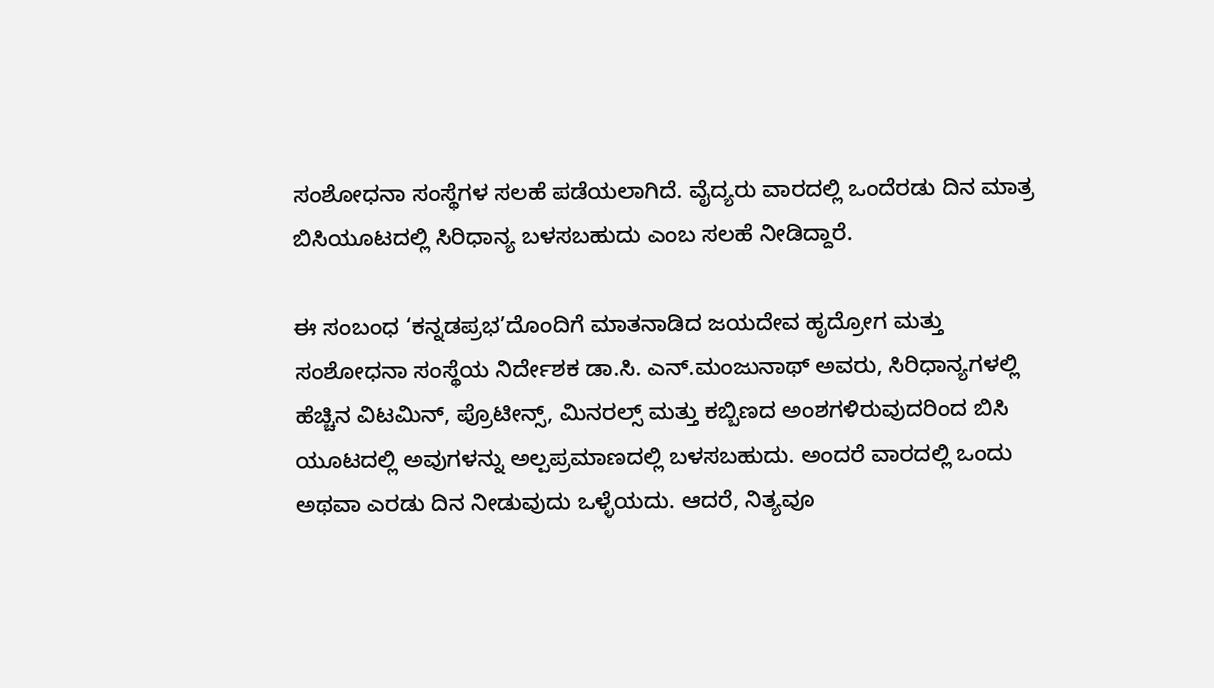ಸಂಶೋಧನಾ ಸಂಸ್ಥೆಗಳ ಸಲಹೆ ಪಡೆಯಲಾಗಿದೆ. ವೈದ್ಯರು ವಾರದಲ್ಲಿ ಒಂದೆರಡು ದಿನ ಮಾತ್ರ ಬಿಸಿಯೂಟದಲ್ಲಿ ಸಿರಿಧಾನ್ಯ ಬಳಸಬಹುದು ಎಂಬ ಸಲಹೆ ನೀಡಿದ್ದಾರೆ.

ಈ ಸಂಬಂಧ ‘ಕನ್ನಡಪ್ರಭ’ದೊಂದಿಗೆ ಮಾತನಾಡಿದ ಜಯದೇವ ಹೃದ್ರೋಗ ಮತ್ತು ಸಂಶೋಧನಾ ಸಂಸ್ಥೆಯ ನಿರ್ದೇಶಕ ಡಾ.ಸಿ. ಎನ್.ಮಂಜುನಾಥ್ ಅವರು, ಸಿರಿಧಾನ್ಯಗಳಲ್ಲಿ ಹೆಚ್ಚಿನ ವಿಟಮಿನ್, ಪ್ರೊಟೀನ್ಸ್, ಮಿನರಲ್ಸ್ ಮತ್ತು ಕಬ್ಬಿಣದ ಅಂಶಗಳಿರುವುದರಿಂದ ಬಿಸಿ ಯೂಟದಲ್ಲಿ ಅವುಗಳನ್ನು ಅಲ್ಪಪ್ರಮಾಣದಲ್ಲಿ ಬಳಸಬಹುದು. ಅಂದರೆ ವಾರದಲ್ಲಿ ಒಂದು ಅಥವಾ ಎರಡು ದಿನ ನೀಡುವುದು ಒಳ್ಳೆಯದು. ಆದರೆ, ನಿತ್ಯವೂ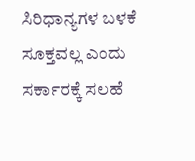ಸಿರಿಧಾನ್ಯಗಳ ಬಳಕೆ ಸೂಕ್ತವಲ್ಲ ಎಂದು ಸರ್ಕಾರಕ್ಕೆ ಸಲಹೆ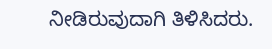ನೀಡಿರುವುದಾಗಿ ತಿಳಿಸಿದರು.